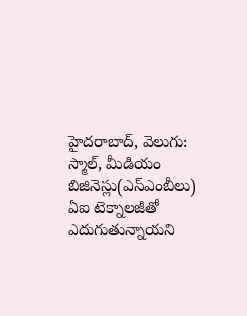హైదరాబాద్, వెలుగు: స్మాల్, మీడియం బిజినెస్లు(ఎస్ఎంబీలు) ఏఐ టెక్నాలజీతో ఎదుగుతున్నాయని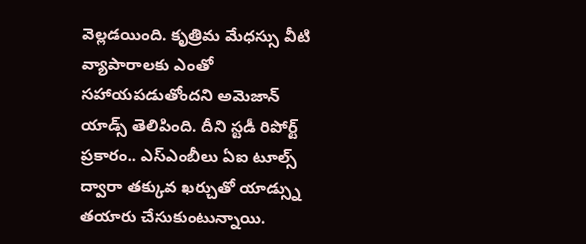వెల్లడయింది. కృత్రిమ మేధస్సు వీటి వ్యాపారాలకు ఎంతో సహాయపడుతోందని అమెజాన్ యాడ్స్ తెలిపింది. దీని స్టడీ రిపోర్ట్ ప్రకారం.. ఎస్ఎంబీలు ఏఐ టూల్స్ ద్వారా తక్కువ ఖర్చుతో యాడ్స్ను తయారు చేసుకుంటున్నాయి.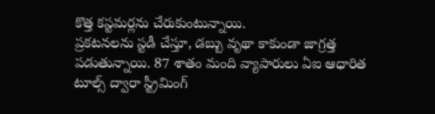కొత్త కస్టమర్లను చేరుకుంటున్నాయి.
ప్రకటనలను స్టడీ చేస్తూ, డబ్బు వృథా కాకుండా జాగ్రత్త పడుతున్నాయి. 87 శాతం మంది వ్యాపారులు ఏఐ ఆధారిత టూల్స్ ద్వారా స్ట్రీమింగ్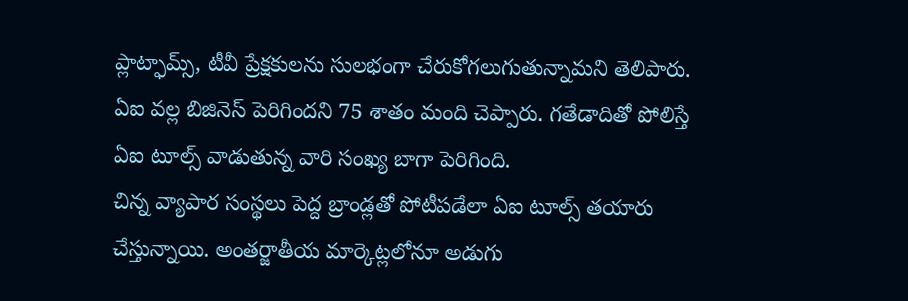ప్లాట్ఫామ్స్, టీవీ ప్రేక్షకులను సులభంగా చేరుకోగలుగుతున్నామని తెలిపారు. ఏఐ వల్ల బిజినెస్ పెరిగిందని 75 శాతం మంది చెప్పారు. గతేడాదితో పోలిస్తే ఏఐ టూల్స్ వాడుతున్న వారి సంఖ్య బాగా పెరిగింది.
చిన్న వ్యాపార సంస్థలు పెద్ద బ్రాండ్లతో పోటీపడేలా ఏఐ టూల్స్ తయారు చేస్తున్నాయి. అంతర్జాతీయ మార్కెట్లలోనూ అడుగు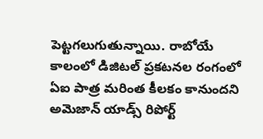పెట్టగలుగుతున్నాయి. రాబోయే కాలంలో డిజిటల్ ప్రకటనల రంగంలో ఏఐ పాత్ర మరింత కీలకం కానుందని అమెజాన్ యాడ్స్ రిపోర్ట్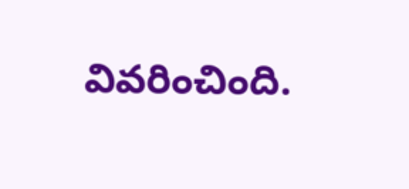వివరించింది.